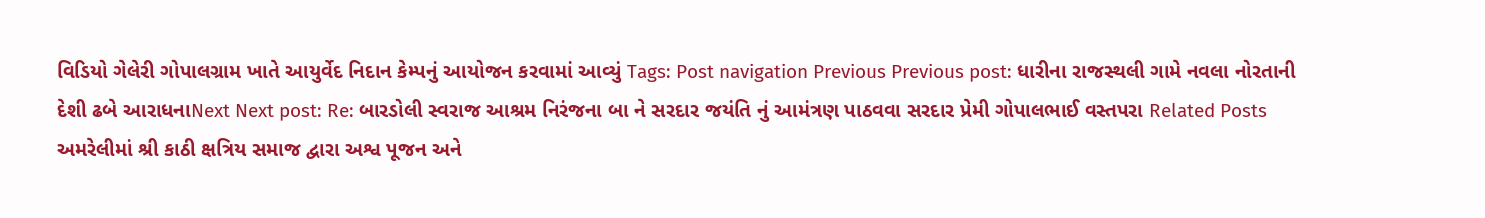વિડિયો ગેલેરી ગોપાલગ્રામ ખાતે આયુર્વેદ નિદાન કેમ્પનું આયોજન કરવામાં આવ્યું Tags: Post navigation Previous Previous post: ધારીના રાજસ્થલી ગામે નવલા નોરતાની દેશી ઢબે આરાધનાNext Next post: Re: બારડોલી સ્વરાજ આશ્રમ નિરંજના બા ને સરદાર જયંતિ નું આમંત્રણ પાઠવવા સરદાર પ્રેમી ગોપાલભાઈ વસ્તપરા Related Posts અમરેલીમાં શ્રી કાઠી ક્ષત્રિય સમાજ દ્વારા અશ્વ પૂજન અને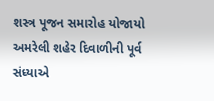શસ્ત્ર પૂજન સમારોહ યોજાયો અમરેલી શહેર દિવાળીની પૂર્વ સંધ્યાએ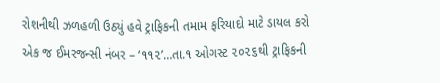રોશનીથી ઝળહળી ઉઠ્યું હવે ટ્રાફિકની તમામ ફરિયાદો માટે ડાયલ કરો એક જ ઈમરજન્સી નંબર – ‘૧૧૨’…તા.૧ ઓગસ્ટ ૨૦૨૬થી ટ્રાફિકની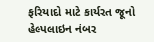ફરિયાદો માટે કાર્યરત જૂનો હેલ્પલાઇન નંબર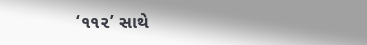‘૧૧૨’ સાથે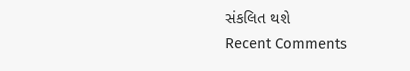સંકલિત થશે
Recent Comments